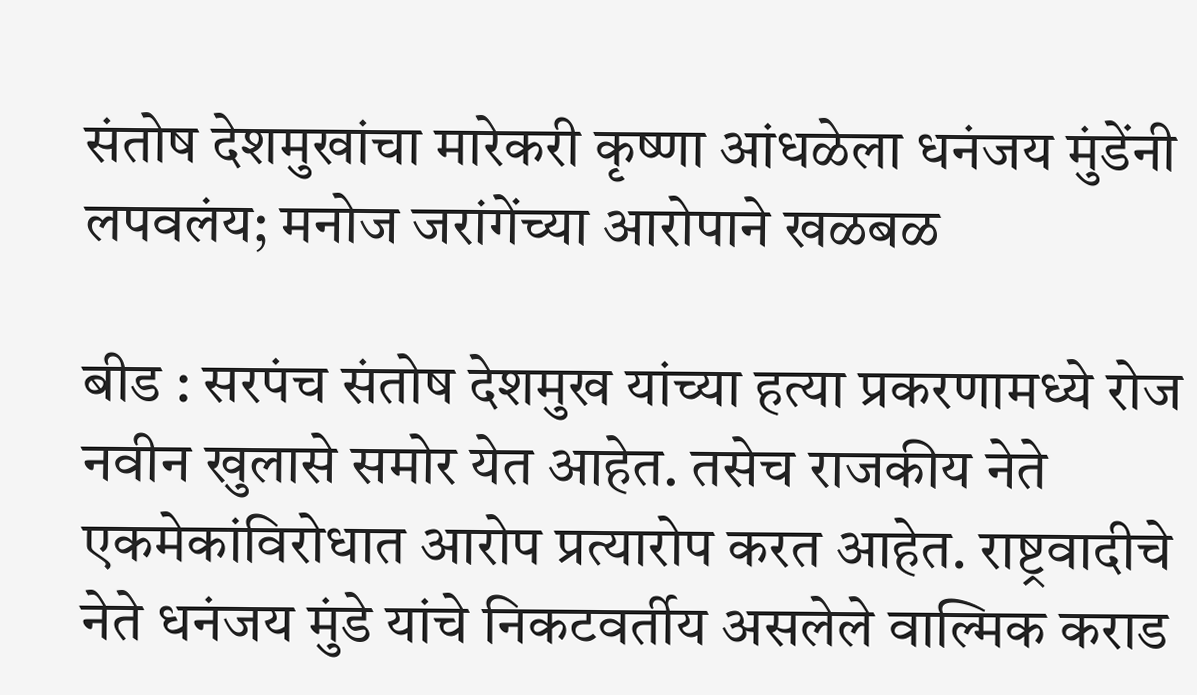संतोष देशमुखांचा मारेकरी कृष्णा आंधळेला धनंजय मुंडेंनी लपवलंय; मनोज जरांगेंच्या आरोपाने खळबळ

बीड : सरपंच संतोष देशमुख यांच्या हत्या प्रकरणामध्ये रोज नवीन खुलासे समोर येत आहेत. तसेच राजकीय नेते एकमेकांविरोधात आरोप प्रत्यारोप करत आहेत. राष्ट्रवादीचे नेते धनंजय मुंडे यांचे निकटवर्तीय असलेले वाल्मिक कराड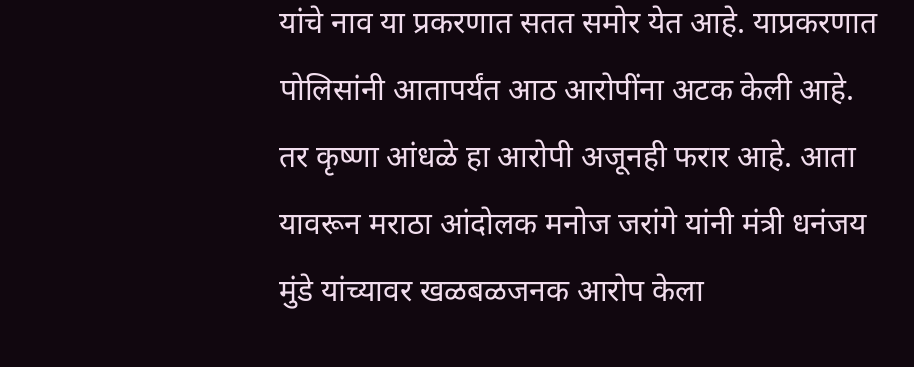यांचे नाव या प्रकरणात सतत समोर येत आहे. याप्रकरणात पोलिसांनी आतापर्यंत आठ आरोपींना अटक केली आहे.
तर कृष्णा आंधळे हा आरोपी अजूनही फरार आहे. आता यावरून मराठा आंदोलक मनोज जरांगे यांनी मंत्री धनंजय मुंडे यांच्यावर खळबळजनक आरोप केला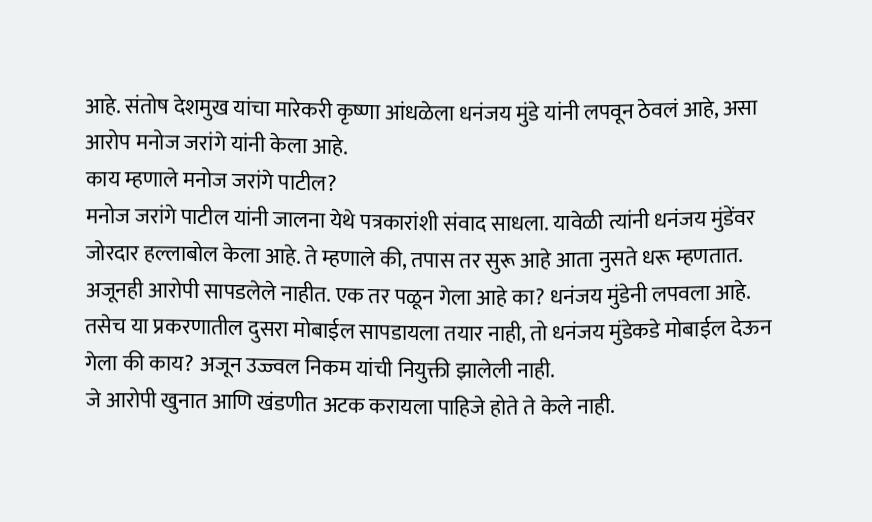आहे. संतोष देशमुख यांचा मारेकरी कृष्णा आंधळेला धनंजय मुंडे यांनी लपवून ठेवलं आहे, असा आरोप मनोज जरांगे यांनी केला आहे.
काय म्हणाले मनोज जरांगे पाटील?
मनोज जरांगे पाटील यांनी जालना येथे पत्रकारांशी संवाद साधला. यावेळी त्यांनी धनंजय मुंडेंवर जोरदार हल्लाबोल केला आहे. ते म्हणाले की, तपास तर सुरू आहे आता नुसते धरू म्हणतात. अजूनही आरोपी सापडलेले नाहीत. एक तर पळून गेला आहे का? धनंजय मुंडेनी लपवला आहे. तसेच या प्रकरणातील दुसरा मोबाईल सापडायला तयार नाही, तो धनंजय मुंडेकडे मोबाईल देऊन गेला की काय? अजून उज्ज्वल निकम यांची नियुक्ती झालेली नाही.
जे आरोपी खुनात आणि खंडणीत अटक करायला पाहिजे होते ते केले नाही.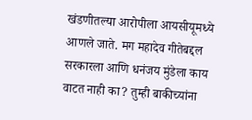खंडणीतल्या आरोपीला आयसीयूमध्ये आणले जाते. मग महादेव गीतेबद्दल सरकारला आणि धनंजय मुंडेला काय वाटत नाही का? तुम्ही बाकीच्यांना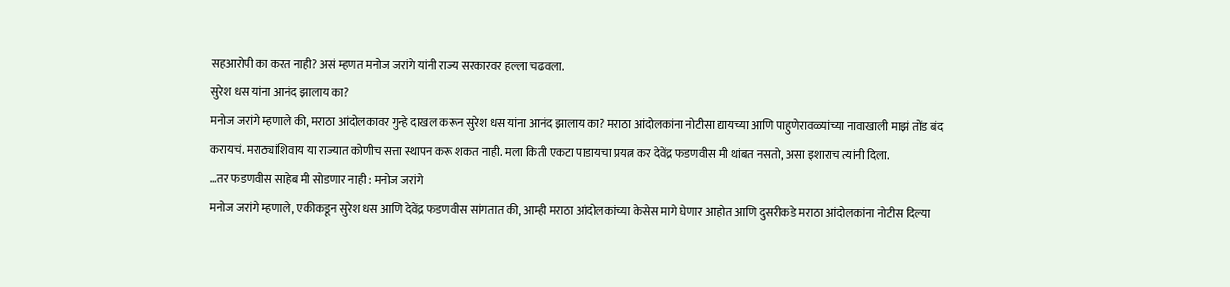सहआरोपी का करत नाही? असं म्हणत मनोज जरांगे यांनी राज्य सरकारवर हल्ला चढवला.
सुरेश धस यांना आनंद झालाय का?
मनोज जरांगे म्हणाले की, मराठा आंदोलकावर गुन्हे दाखल करून सुरेश धस यांना आनंद झालाय का? मराठा आंदोलकांना नोटीसा द्यायच्या आणि पाहुणेरावळ्यांच्या नावाखाली माझं तोंड बंद करायचं. मराठ्यांशिवाय या राज्यात कोणीच सत्ता स्थापन करू शकत नाही. मला किती एकटा पाडायचा प्रयत्न कर देवेंद्र फडणवीस मी थांबत नसतो, असा इशाराच त्यांनी दिला.
…तर फडणवीस साहेब मी सोडणार नाही : मनोज जरांगे
मनोज जरांगे म्हणाले, एकीकडून सुरेश धस आणि देवेंद्र फडणवीस सांगतात की, आम्ही मराठा आंदोलकांच्या केसेस मागे घेणार आहोत आणि दुसरीकडे मराठा आंदोलकांना नोटीस दिल्या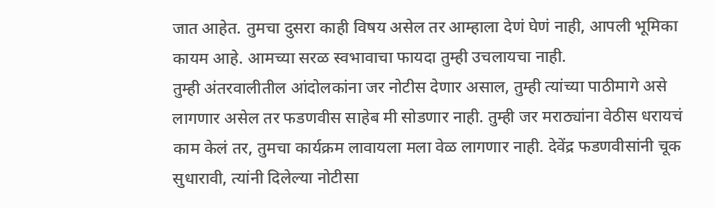जात आहेत. तुमचा दुसरा काही विषय असेल तर आम्हाला देणं घेणं नाही, आपली भूमिका कायम आहे. आमच्या सरळ स्वभावाचा फायदा तुम्ही उचलायचा नाही.
तुम्ही अंतरवालीतील आंदोलकांना जर नोटीस देणार असाल, तुम्ही त्यांच्या पाठीमागे असे लागणार असेल तर फडणवीस साहेब मी सोडणार नाही. तुम्ही जर मराठ्यांना वेठीस धरायचं काम केलं तर, तुमचा कार्यक्रम लावायला मला वेळ लागणार नाही. देवेंद्र फडणवीसांनी चूक सुधारावी, त्यांनी दिलेल्या नोटीसा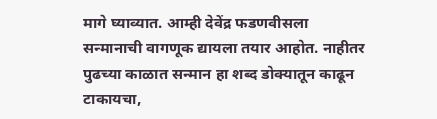मागे घ्याव्यात. आम्ही देवेंद्र फडणवीसला सन्मानाची वागणूक द्यायला तयार आहोत. नाहीतर पुढच्या काळात सन्मान हा शब्द डोक्यातून काढून टाकायचा,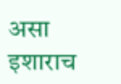असा इशाराच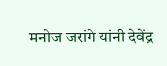मनोज जरांगे यांनी देवेंद्र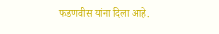फडणवीस यांना दिला आहे.